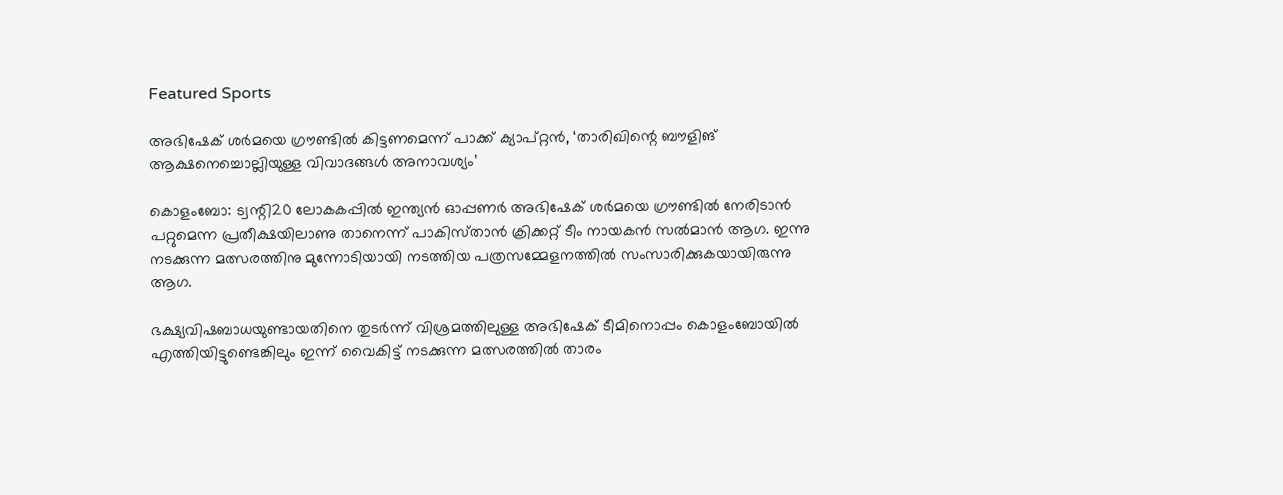Featured Sports

അഭിഷേക് ശർമയെ ഗ്രൗണ്ടിൽ കിട്ടണമെന്ന് പാക്ക് ക്യാപ്റ്റന്‍, ‘താരിഖിന്റെ ബൗളിങ്‌ ആക്ഷനെച്ചൊല്ലിയുള്ള വിവാദങ്ങള്‍ അനാവശ്യം’

കൊളംബോ: ട്വന്റി20 ലോകകപ്പില്‍ ഇന്ത്യന്‍ ഓപ്പണര്‍ അഭിഷേക്‌ ശര്‍മയെ ഗ്രൗണ്ടില്‍ നേരിടാന്‍ പറ്റുമെന്ന പ്രതീക്ഷയിലാണു താനെന്ന്‌ പാകിസ്‌താന്‍ ക്രിക്കറ്റ്‌ ടീം നായകന്‍ സല്‍മാന്‍ ആഗ. ഇന്നു നടക്കുന്ന മത്സരത്തിനു മുന്നോടിയായി നടത്തിയ പത്രസമ്മേളനത്തില്‍ സംസാരിക്കുകയായിരുന്നു ആഗ.

ഭക്ഷ്യവിഷബാധയുണ്ടായതിനെ തുടർന്ന് വിശ്രമത്തിലുള്ള അഭിഷേക് ടീമിനൊപ്പം കൊളംബോയിൽ എത്തിയിട്ടുണ്ടെങ്കിലും ‍ഇന്ന് വൈകിട്ട് നടക്കുന്ന മത്സരത്തിൽ താരം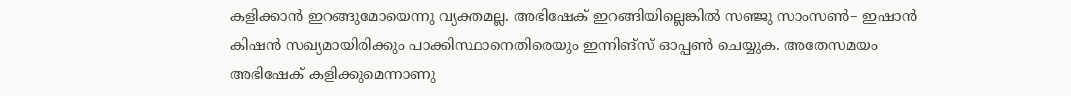കളിക്കാൻ ഇറങ്ങുമോയെന്നു വ്യക്തമല്ല. അഭിഷേക് ഇറങ്ങിയില്ലെങ്കിൽ സഞ്ജു സാംസൺ– ഇഷാൻ കിഷൻ സഖ്യമായിരിക്കും പാക്കിസ്ഥാനെതിരെയും ഇന്നിങ്സ് ഓപ്പൺ ചെയ്യുക. അതേസമയം അഭിഷേക് കളിക്കുമെന്നാണു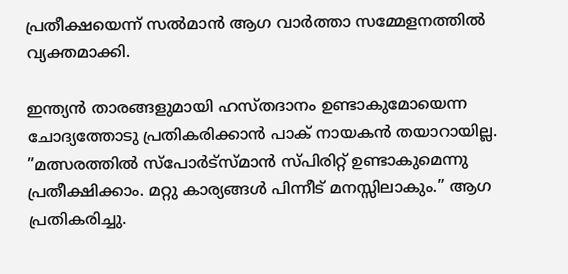പ്രതീക്ഷയെന്ന് സൽമാൻ ആഗ വാർത്താ സമ്മേളനത്തില്‍ വ്യക്തമാക്കി.

ഇന്ത്യന്‍ താരങ്ങളുമായി ഹസ്‌തദാനം ഉണ്ടാകുമോയെന്ന ചോദ്യത്തോടു പ്രതികരിക്കാന്‍ പാക്‌ നായകന്‍ തയാറായില്ല. ”മത്സരത്തില്‍ സ്‌പോര്‍ട്‌സ്മാന്‍ സ്‌പിരിറ്റ്‌ ഉണ്ടാകുമെന്നു പ്രതീക്ഷിക്കാം. മറ്റു കാര്യങ്ങള്‍ പിന്നീട്‌ മനസ്സിലാകും.” ആഗ പ്രതികരിച്ചു.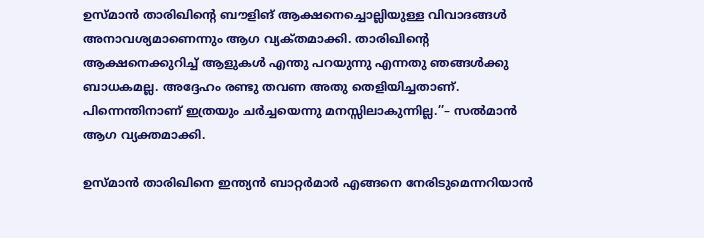ഉസ്‌മാന്‍ താരിഖിന്റെ ബൗളിങ്‌ ആക്ഷനെച്ചൊല്ലിയുള്ള വിവാദങ്ങള്‍ അനാവശ്യമാണെന്നും ആഗ വ്യക്‌തമാക്കി. താരിഖിന്റെ ആക്ഷനെക്കുറിച്ച് ആളുകൾ എന്തു പറയുന്നു എന്നതു ഞങ്ങൾക്കു ബാധകമല്ല. അദ്ദേഹം രണ്ടു തവണ അതു തെളിയിച്ചതാണ്. പിന്നെന്തിനാണ് ഇത്രയും ചർച്ചയെന്നു മനസ്സിലാകുന്നില്ല.’’– സൽമാൻ ആഗ വ്യക്തമാക്കി.

ഉസ്‌മാന്‍ താരിഖിനെ ഇന്ത്യന്‍ ബാറ്റര്‍മാര്‍ എങ്ങനെ നേരിടുമെന്നറിയാന്‍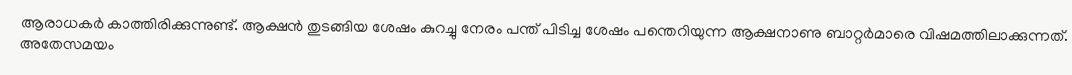ആരാധകര്‍ കാത്തിരിക്കുന്നുണ്ട്‌. ആക്ഷന്‍ തുടങ്ങിയ ശേഷം കുറച്ചു നേരം പന്ത്‌ പിടിച്ച ശേഷം പന്തെറിയുന്ന ആക്ഷനാണു ബാറ്റര്‍മാരെ വിഷമത്തിലാക്കുന്നത്‌. അതേസമയം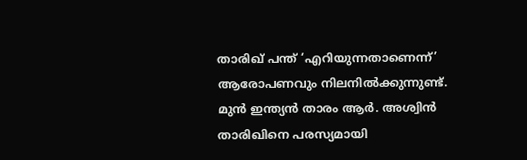താരിഖ് പന്ത് ‘എറിയുന്നതാണെന്ന്’ ആരോപണവും നിലനിൽക്കുന്നുണ്ട്. മുന്‍ ഇന്ത്യൻ താരം ആർ. അശ്വിൻ താരിഖിനെ പരസ്യമായി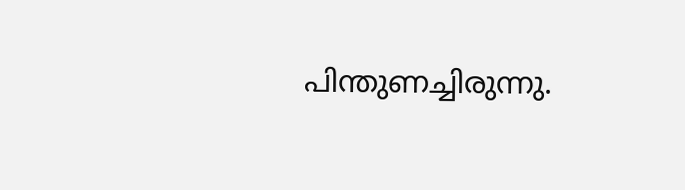പിന്തുണച്ചിരുന്നു.